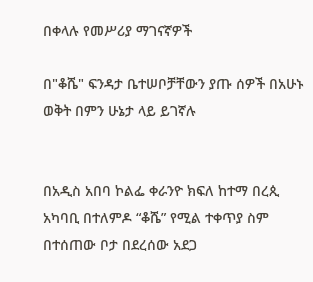በቀላሉ የመሥሪያ ማገናኛዎች

በ"ቆሼ" ፍንዳታ ቤተሠቦቻቸውን ያጡ ሰዎች በአሁኑ ወቅት በምን ሁኔታ ላይ ይገኛሉ


በአዲስ አበባ ኮልፌ ቀራንዮ ክፍለ ከተማ በረጲ አካባቢ በተለምዶ “ቆሼ” የሚል ተቀጥያ ስም በተሰጠው ቦታ በደረሰው አደጋ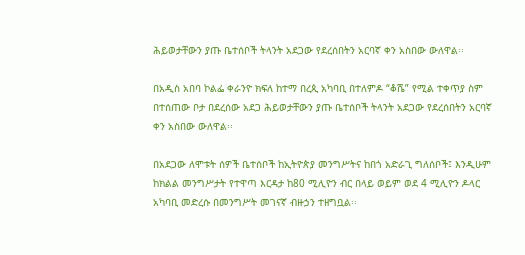ሕይወታቸውን ያጡ ቤተሰቦች ትላንት አደጋው የደረሰበትን አርባኛ ቀን አስበው ውለዋል፡፡

በአዲስ አበባ ኮልፌ ቀራንዮ ክፍለ ከተማ በረጲ አካባቢ በተለምዶ “ቆሼ” የሚል ተቀጥያ ስም በተሰጠው ቦታ በደረሰው አደጋ ሕይወታቸውን ያጡ ቤተሰቦች ትላንት አደጋው የደረሰበትን አርባኛ ቀን አስበው ውለዋል፡፡

በአደጋው ለሞቱት ሰዎች ቤተሰቦች ከኢትዮጵያ መንግሥትና ከበጎ አድራጊ ግለሰቦች፤ እንዲሁም ከክልል መንግሥታት የተዋጣ እርዳታ ከ80 ሚሊዮን ብር በላይ ወይም ወደ 4 ሚሊዮን ዶላር አካባቢ መድረሱ በመንግሥት መገናኛ ብዙኃን ተዘግቧል፡፡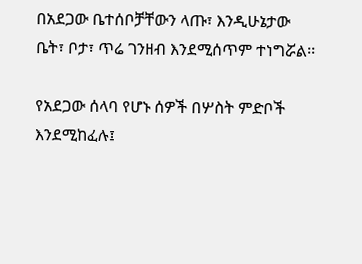በአደጋው ቤተሰቦቻቸውን ላጡ፣ እንዲሁኔታው ቤት፣ ቦታ፣ ጥሬ ገንዘብ እንደሚሰጥም ተነግሯል፡፡

የአደጋው ሰላባ የሆኑ ሰዎች በሦስት ምድቦች እንደሚከፈሉ፤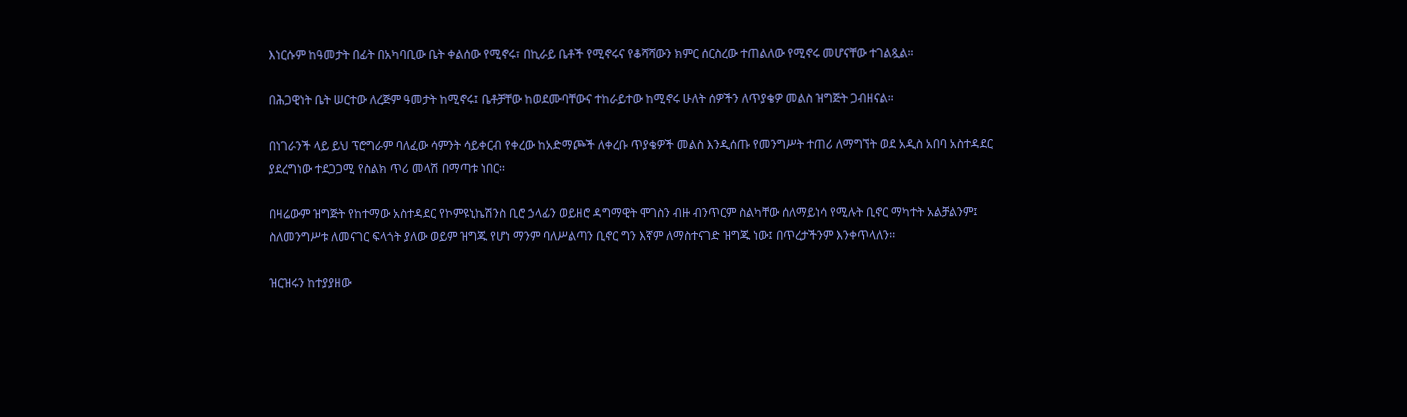እነርሱም ከዓመታት በፊት በአካባቢው ቤት ቀልሰው የሚኖሩ፣ በኪራይ ቤቶች የሚኖሩና የቆሻሻውን ክምር ሰርስረው ተጠልለው የሚኖሩ መሆናቸው ተገልጿል።

በሕጋዊነት ቤት ሠርተው ለረጅም ዓመታት ከሚኖሩ፤ ቤቶቻቸው ከወደሙባቸውና ተከራይተው ከሚኖሩ ሁለት ሰዎችን ለጥያቄዎ መልስ ዝግጅት ጋብዘናል።

በነገራንች ላይ ይህ ፕሮግራም ባለፈው ሳምንት ሳይቀርብ የቀረው ከአድማጮች ለቀረቡ ጥያቄዎች መልስ እንዲሰጡ የመንግሥት ተጠሪ ለማግኘት ወደ አዲስ አበባ አስተዳደር ያደረግነው ተደጋጋሚ የስልክ ጥሪ መላሽ በማጣቱ ነበር፡፡

በዛሬውም ዝግጅት የከተማው አስተዳደር የኮምዩኒኬሽንስ ቢሮ ኃላፊን ወይዘሮ ዳግማዊት ሞገስን ብዙ ብንጥርም ስልካቸው ሰለማይነሳ የሚሉት ቢኖር ማካተት አልቻልንም፤ ስለመንግሥቱ ለመናገር ፍላጎት ያለው ወይም ዝግጁ የሆነ ማንም ባለሥልጣን ቢኖር ግን እኛም ለማስተናገድ ዝግጁ ነው፤ በጥረታችንም እንቀጥላለን፡፡

ዝርዝሩን ከተያያዘው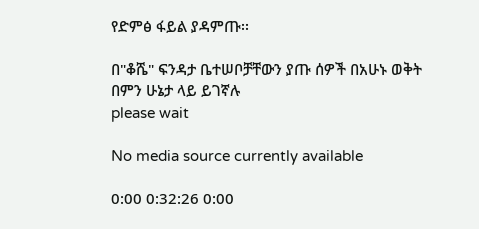የድምፅ ፋይል ያዳምጡ፡፡

በ"ቆሼ" ፍንዳታ ቤተሠቦቻቸውን ያጡ ሰዎች በአሁኑ ወቅት በምን ሁኔታ ላይ ይገኛሉ
please wait

No media source currently available

0:00 0:32:26 0:00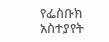የፌስቡክ አስተያየት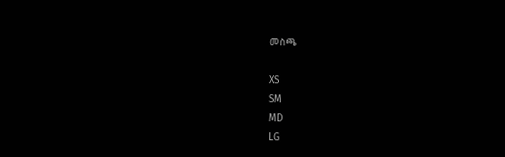መስጫ

XS
SM
MD
LG